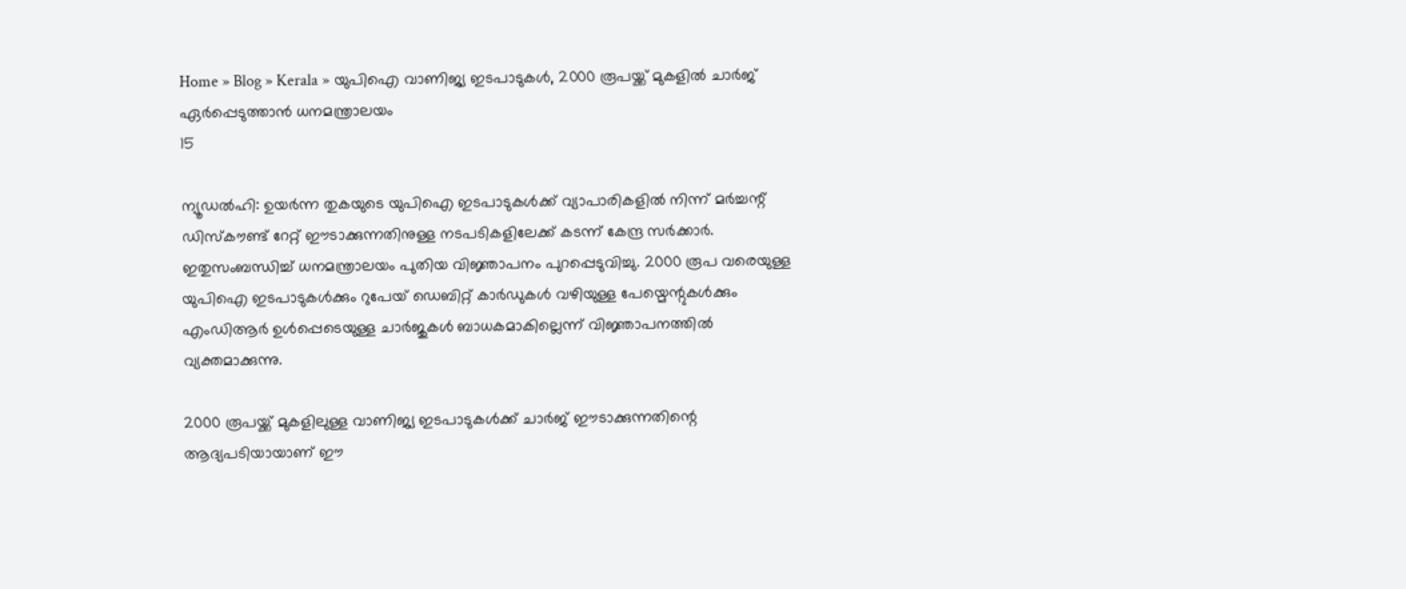Home » Blog » Kerala » യുപിഐ വാണിജ്യ ഇടപാടുകള്‍, 2000 രൂപയ്ക്ക് മുകളില്‍ ചാര്‍ജ് ഏര്‍പ്പെടുത്താൻ ധനമന്ത്രാലയം
15

ന്യൂഡല്‍ഹി: ഉയര്‍ന്ന തുകയുടെ യുപിഐ ഇടപാടുകള്‍ക്ക് വ്യാപാരികളില്‍ നിന്ന് മര്‍ച്ചന്റ് ഡിസ്‌കൗണ്ട് റേറ്റ് ഈടാക്കുന്നതിനുള്ള നടപടികളിലേക്ക് കടന്ന് കേന്ദ്ര സര്‍ക്കാര്‍. ഇതുസംബന്ധിച്ച് ധനമന്ത്രാലയം പുതിയ വിജ്ഞാപനം പുറപ്പെടുവിച്ചു. 2000 രൂപ വരെയുള്ള യുപിഐ ഇടപാടുകള്‍ക്കും റുപേയ് ഡെബിറ്റ് കാര്‍ഡുകള്‍ വഴിയുള്ള പേയ്മെന്റുകള്‍ക്കും എംഡിആര്‍ ഉള്‍പ്പെടെയുള്ള ചാര്‍ജുകള്‍ ബാധകമാകില്ലെന്ന് വിജ്ഞാപനത്തില്‍ വ്യക്തമാക്കുന്നു.

2000 രൂപയ്ക്ക് മുകളിലുള്ള വാണിജ്യ ഇടപാടുകള്‍ക്ക് ചാര്‍ജ് ഈടാക്കുന്നതിന്റെ ആദ്യപടിയായാണ് ഈ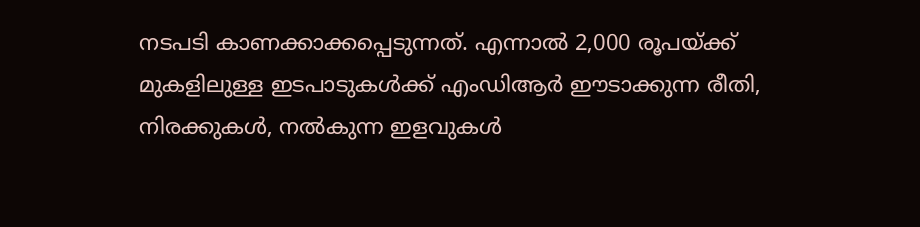നടപടി കാണക്കാക്കപ്പെടുന്നത്. എന്നാല്‍ 2,000 രൂപയ്ക്ക് മുകളിലുള്ള ഇടപാടുകള്‍ക്ക് എംഡിആര്‍ ഈടാക്കുന്ന രീതി, നിരക്കുകള്‍, നല്‍കുന്ന ഇളവുകള്‍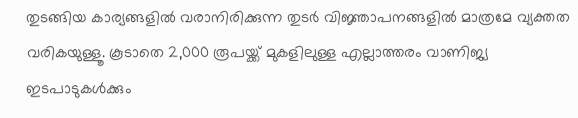തുടങ്ങിയ കാര്യങ്ങളില്‍ വരാനിരിക്കുന്ന തുടര്‍ വിജ്ഞാപനങ്ങളില്‍ മാത്രമേ വ്യക്തത വരികയുള്ളൂ. കൂടാതെ 2,000 രൂപയ്ക്ക് മുകളിലുള്ള എല്ലാത്തരം വാണിജ്യ ഇടപാടുകള്‍ക്കും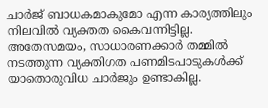ചാര്‍ജ് ബാധകമാകുമോ എന്ന കാര്യത്തിലും നിലവില്‍ വ്യക്തത കൈവന്നിട്ടില്ല. അതേസമയം, സാധാരണക്കാര്‍ തമ്മില്‍ നടത്തുന്ന വ്യക്തിഗത പണമിടപാടുകള്‍ക്ക് യാതൊരുവിധ ചാര്‍ജും ഉണ്ടാകില്ല.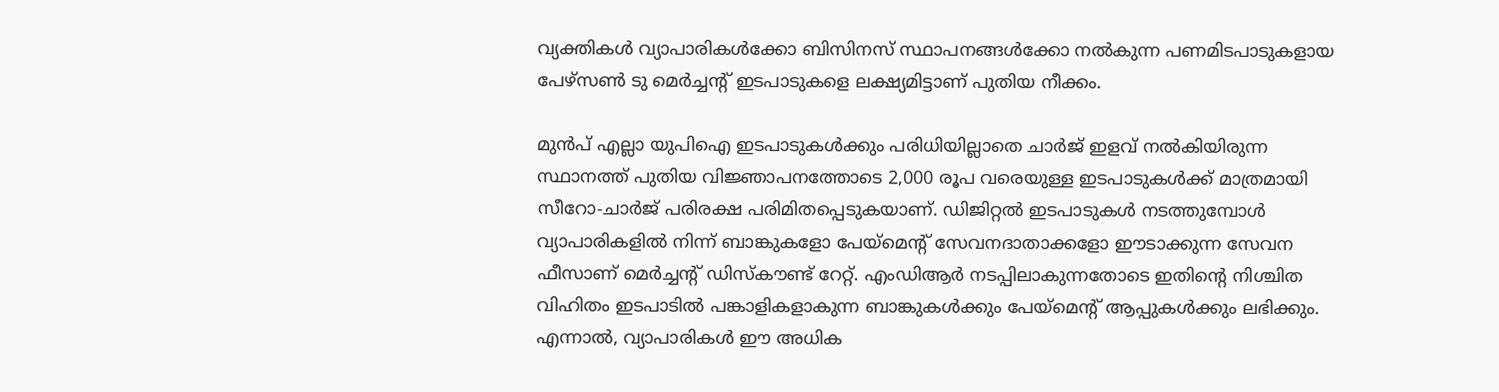വ്യക്തികള്‍ വ്യാപാരികള്‍ക്കോ ബിസിനസ് സ്ഥാപനങ്ങള്‍ക്കോ നല്‍കുന്ന പണമിടപാടുകളായ പേഴ്‌സണ്‍ ടു മെര്‍ച്ചന്റ് ഇടപാടുകളെ ലക്ഷ്യമിട്ടാണ് പുതിയ നീക്കം.

മുന്‍പ് എല്ലാ യുപിഐ ഇടപാടുകള്‍ക്കും പരിധിയില്ലാതെ ചാര്‍ജ് ഇളവ് നല്‍കിയിരുന്ന സ്ഥാനത്ത് പുതിയ വിജ്ഞാപനത്തോടെ 2,000 രൂപ വരെയുള്ള ഇടപാടുകള്‍ക്ക് മാത്രമായി സീറോ-ചാര്‍ജ് പരിരക്ഷ പരിമിതപ്പെടുകയാണ്. ഡിജിറ്റല്‍ ഇടപാടുകള്‍ നടത്തുമ്പോള്‍ വ്യാപാരികളില്‍ നിന്ന് ബാങ്കുകളോ പേയ്‌മെന്റ് സേവനദാതാക്കളോ ഈടാക്കുന്ന സേവന ഫീസാണ് മെര്‍ച്ചന്റ് ഡിസ്‌കൗണ്ട് റേറ്റ്. എംഡിആര്‍ നടപ്പിലാകുന്നതോടെ ഇതിന്റെ നിശ്ചിത വിഹിതം ഇടപാടില്‍ പങ്കാളികളാകുന്ന ബാങ്കുകള്‍ക്കും പേയ്‌മെന്റ് ആപ്പുകള്‍ക്കും ലഭിക്കും. എന്നാൽ, വ്യാപാരികള്‍ ഈ അധിക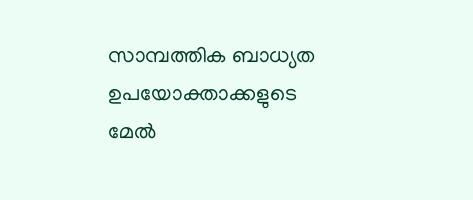സാമ്പത്തിക ബാധ്യത ഉപയോക്താക്കളുടെ മേല്‍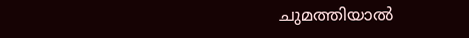ചുമത്തിയാല്‍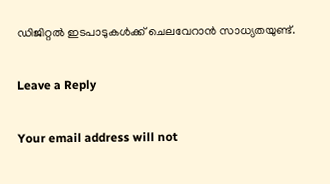ഡിജിറ്റല്‍ ഇടപാടുകള്‍ക്ക് ചെലവേറാന്‍ സാധ്യതയുണ്ട്.

Leave a Reply

Your email address will not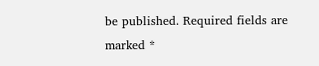be published. Required fields are marked *